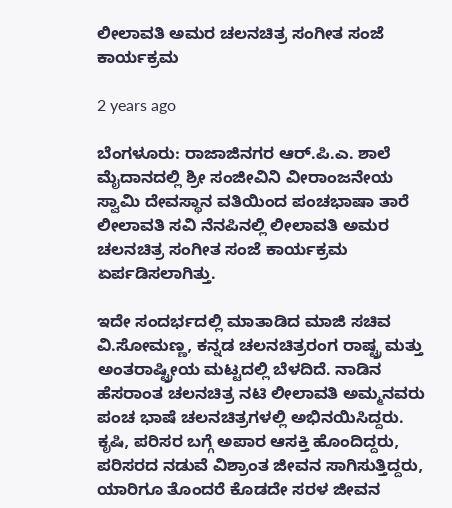ಲೀಲಾವತಿ ಅಮರ ಚಲನಚಿತ್ರ ಸಂಗೀತ ಸಂಜೆ ಕಾರ್ಯಕ್ರಮ

2 years ago

ಬೆಂಗಳೂರು: ರಾಜಾಜಿನಗರ ಆರ್.ಪಿ.ಎ. ಶಾಲೆ ಮೈದಾನದಲ್ಲಿ ಶ್ರೀ ಸಂಜೀವಿನಿ ವೀರಾಂಜನೇಯ ಸ್ವಾಮಿ ದೇವಸ್ಥಾನ ವತಿಯಿಂದ ಪಂಚಭಾಷಾ ತಾರೆ ಲೀಲಾವತಿ ಸವಿ ನೆನಪಿನಲ್ಲಿ ಲೀಲಾವತಿ ಅಮರ ಚಲನಚಿತ್ರ ಸಂಗೀತ ಸಂಜೆ ಕಾರ್ಯಕ್ರಮ ಏರ್ಪಡಿಸಲಾಗಿತ್ತು.

ಇದೇ ಸಂದರ್ಭದಲ್ಲಿ ಮಾತಾಡಿದ ಮಾಜಿ ಸಚಿವ ವಿ.ಸೋಮಣ್ಣ, ಕನ್ನಡ ಚಲನಚಿತ್ರರಂಗ ರಾಷ್ಟ್ರ ಮತ್ತು ಅಂತರಾಷ್ಟ್ರೀಯ ಮಟ್ಟದಲ್ಲಿ ಬೆಳದಿದೆ. ನಾಡಿನ ಹೆಸರಾಂತ ಚಲನಚಿತ್ರ ನಟಿ ಲೀಲಾವತಿ ಅಮ್ಮನವರು ಪಂಚ ಭಾಷೆ ಚಲನಚಿತ್ರಗಳಲ್ಲಿ ಅಭಿನಯಿಸಿದ್ದರು. ಕೃಷಿ, ಪರಿಸರ ಬಗ್ಗೆ ಅಪಾರ ಆಸಕ್ತಿ ಹೊಂದಿದ್ದರು, ಪರಿಸರದ ನಡುವೆ ವಿಶ್ರಾಂತ ಜೀವನ ಸಾಗಿಸುತ್ತಿದ್ದರು, ಯಾರಿಗೂ ತೊಂದರೆ ಕೊಡದೇ ಸರಳ ಜೀವನ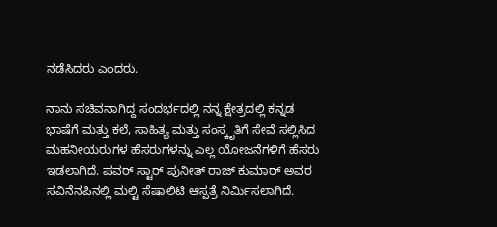ನಡೆಸಿದರು ಎಂದರು.

ನಾನು ಸಚಿವನಾಗಿದ್ದ ಸಂದರ್ಭದಲ್ಲಿ ನನ್ನ ಕ್ಷೇತ್ರದಲ್ಲಿ ಕನ್ನಡ ಭಾಷೆಗೆ ಮತ್ತು ಕಲೆ, ಸಾಹಿತ್ಯ ಮತ್ತು ಸಂಸ್ಕೃತಿಗೆ ಸೇವೆ ಸಲ್ಲಿಸಿದ ಮಹನೀಯರುಗಳ ಹೆಸರುಗಳನ್ನು ಎಲ್ಲ ಯೋಜನೆಗಳಿಗೆ ಹೆಸರು ಇಡಲಾಗಿದೆ. ಪವರ್ ಸ್ಟಾರ್ ಪುನೀತ್ ರಾಜ್ ಕುಮಾರ್ ಅವರ ಸವಿನೆನಪಿನಲ್ಲಿ ಮಲ್ಟಿ ಸೆಷಾಲಿಟಿ ಆಸ್ಪತ್ರೆ ನಿರ್ಮಿಸಲಾಗಿದೆ.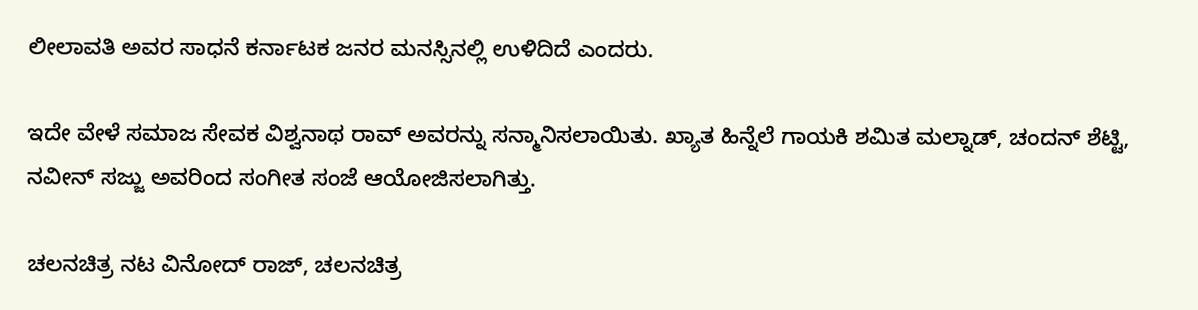ಲೀಲಾವತಿ ಅವರ ಸಾಧನೆ ಕರ್ನಾಟಕ ಜನರ ಮನಸ್ಸಿನಲ್ಲಿ ಉಳಿದಿದೆ ಎಂದರು.

ಇದೇ ವೇಳೆ ಸಮಾಜ ಸೇವಕ ವಿಶ್ವನಾಥ ರಾವ್ ಅವರನ್ನು ಸನ್ಮಾನಿಸಲಾಯಿತು. ಖ್ಯಾತ ಹಿನ್ನೆಲೆ ಗಾಯಕಿ ಶಮಿತ ಮಲ್ನಾಡ್, ಚಂದನ್ ಶೆಟ್ಟಿ, ನವೀನ್ ಸಜ್ಜು ಅವರಿಂದ ಸಂಗೀತ ಸಂಜೆ ಆಯೋಜಿಸಲಾಗಿತ್ತು.

ಚಲನಚಿತ್ರ ನಟ ವಿನೋದ್ ರಾಜ್, ಚಲನಚಿತ್ರ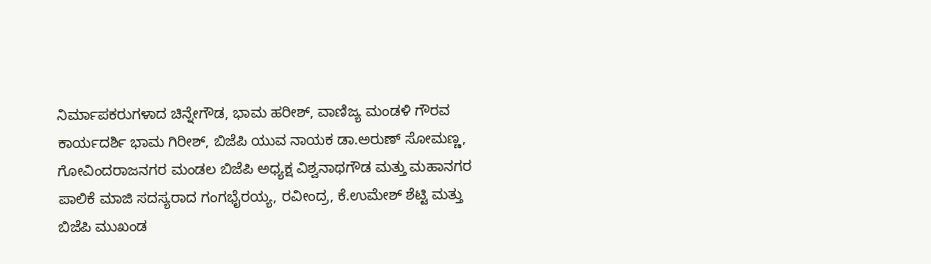ನಿರ್ಮಾಪಕರುಗಳಾದ ಚಿನ್ನೇಗೌಡ, ಭಾಮ ಹರೀಶ್, ವಾಣಿಜ್ಯ ಮಂಡಳಿ ಗೌರವ ಕಾರ್ಯದರ್ಶಿ ಭಾಮ ಗಿರೀಶ್, ಬಿಜೆಪಿ ಯುವ ನಾಯಕ ಡಾ.ಅರುಣ್ ಸೋಮಣ್ಣ, ಗೋವಿಂದರಾಜನಗರ ಮಂಡಲ ಬಿಜೆಪಿ ಅಧ್ಯಕ್ಷ ವಿಶ್ವನಾಥಗೌಡ ಮತ್ತು ಮಹಾನಗರ ಪಾಲಿಕೆ ಮಾಜಿ ಸದಸ್ಯರಾದ ಗಂಗಭೈರಯ್ಯ, ರವೀಂದ್ರ, ಕೆ.ಉಮೇಶ್ ಶೆಟ್ಟಿ ಮತ್ತು ಬಿಜೆಪಿ ಮುಖಂಡ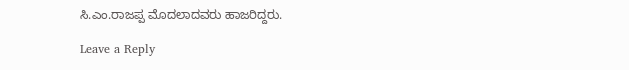ಸಿ.ಎಂ.ರಾಜಪ್ಪ ಮೊದಲಾದವರು ಹಾಜರಿದ್ದರು.

Leave a Reply